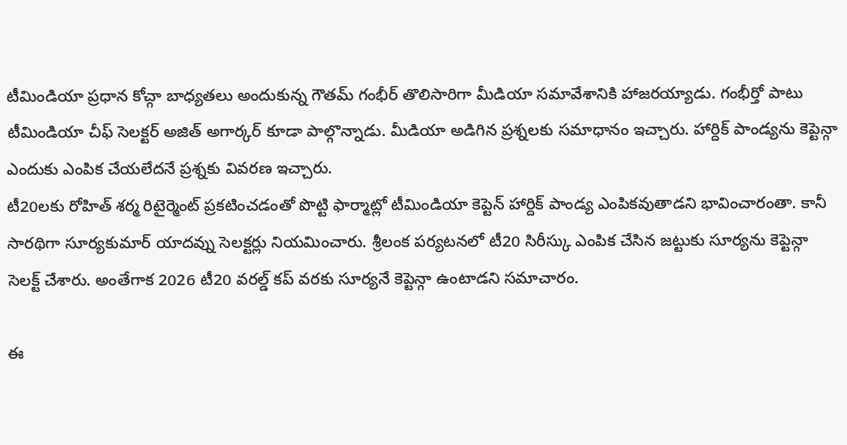టీమిండియా ప్రధాన కోచ్గా బాధ్యతలు అందుకున్న గౌతమ్ గంభీర్ తొలిసారిగా మీడియా సమావేశానికి హాజరయ్యాడు. గంభీర్తో పాటు టీమిండియా చీఫ్ సెలక్టర్ అజిత్ అగార్కర్ కూడా పాల్గొన్నాడు. మీడియా అడిగిన ప్రశ్నలకు సమాధానం ఇచ్చారు. హార్దిక్ పాండ్యను కెప్టెన్గా ఎందుకు ఎంపిక చేయలేదనే ప్రశ్నకు వివరణ ఇచ్చారు.
టీ20లకు రోహిత్ శర్మ రిటైర్మెంట్ ప్రకటించడంతో పొట్టి ఫార్మాట్లో టీమిండియా కెప్టెన్ హార్దిక్ పాండ్య ఎంపికవుతాడని భావించారంతా. కానీ సారథిగా సూర్యకుమార్ యాదవ్ను సెలక్టర్లు నియమించారు. శ్రీలంక పర్యటనలో టీ20 సిరీస్కు ఎంపిక చేసిన జట్టుకు సూర్యను కెప్టెన్గా సెలక్ట్ చేశారు. అంతేగాక 2026 టీ20 వరల్డ్ కప్ వరకు సూర్యనే కెప్టెన్గా ఉంటాడని సమాచారం.

ఈ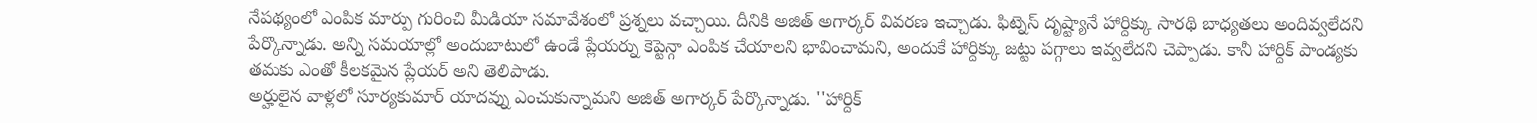నేపథ్యంలో ఎంపిక మార్పు గురించి మీడియా సమావేశంలో ప్రశ్నలు వచ్చాయి. దీనికి అజిత్ అగార్కర్ వివరణ ఇచ్చాడు. ఫిట్నెస్ దృష్ట్యానే హార్దిక్కు సారథి బాధ్యతలు అందివ్వలేదని పేర్కొన్నాడు. అన్ని సమయాల్లో అందుబాటులో ఉండే ప్లేయర్ను కెప్టెన్గా ఎంపిక చేయాలని భావించామని, అందుకే హార్దిక్కు జట్టు పగ్గాలు ఇవ్వలేదని చెప్పాడు. కానీ హార్దిక్ పాండ్యకు తమకు ఎంతో కీలకమైన ప్లేయర్ అని తెలిపాడు.
అర్హులైన వాళ్లలో సూర్యకుమార్ యాదవ్ను ఎంచుకున్నామని అజిత్ అగార్కర్ పేర్కొన్నాడు. ''హార్దిక్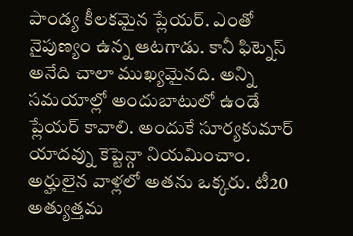పాండ్య కీలకమైన ప్లేయర్. ఎంతో నైపుణ్యం ఉన్న ఆటగాడు. కానీ ఫిట్నెస్ అనేది చాలా ముఖ్యమైనది. అన్ని సమయాల్లో అందుబాటులో ఉండే ప్లేయర్ కావాలి. అందుకే సూర్యకుమార్ యాదవ్ను కెప్టెన్గా నియమించాం. అర్హులైన వాళ్లలో అతను ఒక్కరు. టీ20 అత్యుత్తమ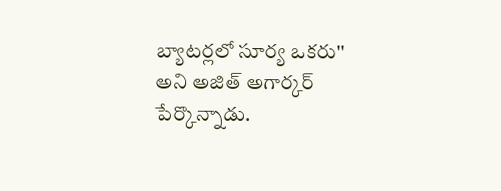బ్యాటర్లలో సూర్య ఒకరు'' అని అజిత్ అగార్కర్ పేర్కొన్నాడు.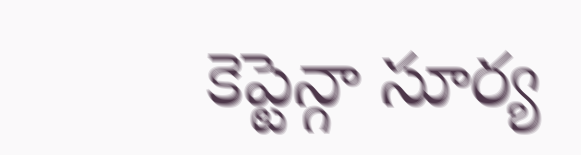కెప్టెన్గా సూర్య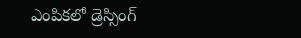ఎంపికలో డ్రెస్సింగ్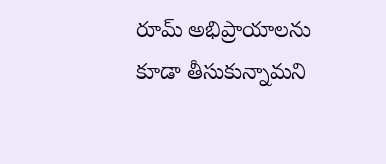రూమ్ అభిప్రాయాలను కూడా తీసుకున్నామని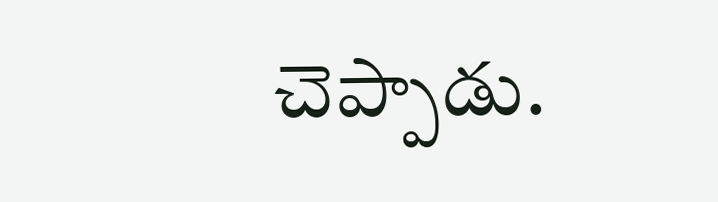చెప్పాడు.